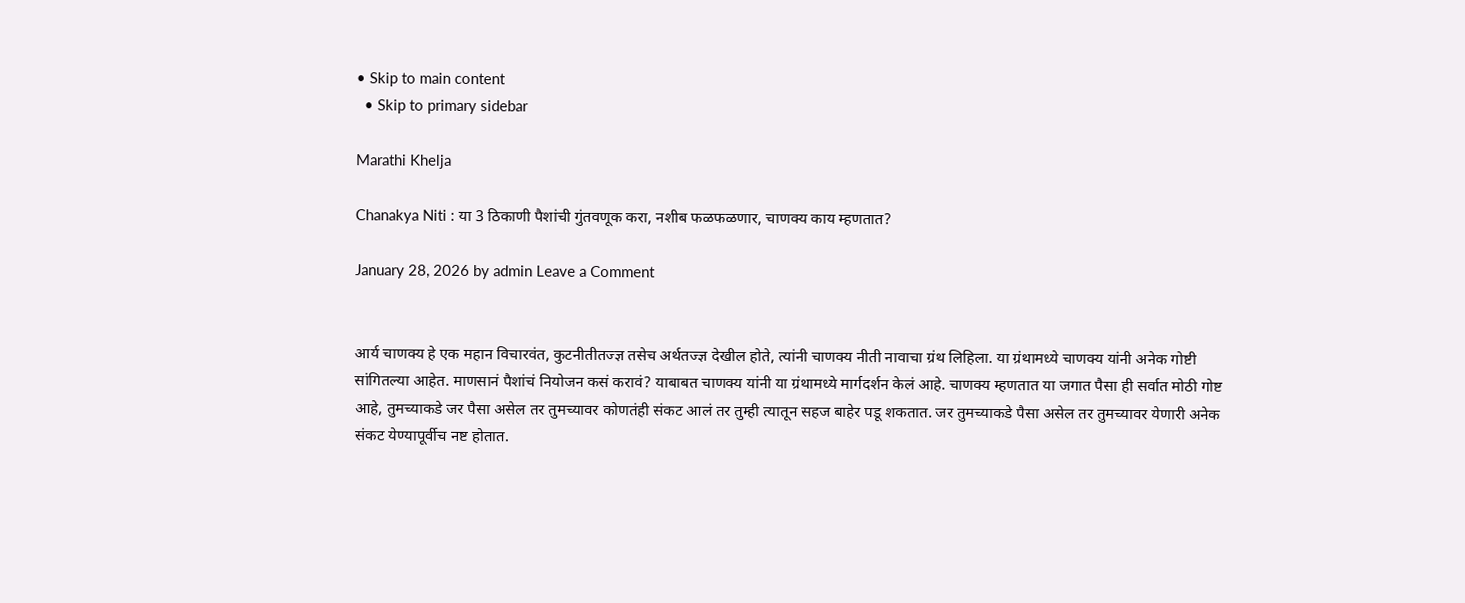• Skip to main content
  • Skip to primary sidebar

Marathi Khelja

Chanakya Niti : या 3 ठिकाणी पैशांची गुंतवणूक करा, नशीब फळफळणार, चाणक्य काय म्हणतात?

January 28, 2026 by admin Leave a Comment


आर्य चाणक्य हे एक महान विचारवंत, कुटनीतीतज्ज्ञ तसेच अर्थतज्ज्ञ देखील होते, त्यांनी चाणक्य नीती नावाचा ग्रंथ लिहिला. या ग्रंथामध्ये चाणक्य यांनी अनेक गोष्टी सांगितल्या आहेत. माणसानं पैशांचं नियोजन कसं करावं? याबाबत चाणक्य यांनी या ग्रंथामध्ये मार्गदर्शन केलं आहे. चाणक्य म्हणतात या जगात पैसा ही सर्वात मोठी गोष्ट आहे, तुमच्याकडे जर पैसा असेल तर तुमच्यावर कोणतंही संकट आलं तर तुम्ही त्यातून सहज बाहेर पडू शकतात. जर तुमच्याकडे पैसा असेल तर तुमच्यावर येणारी अनेक संकट येण्यापूर्वीच नष्ट होतात.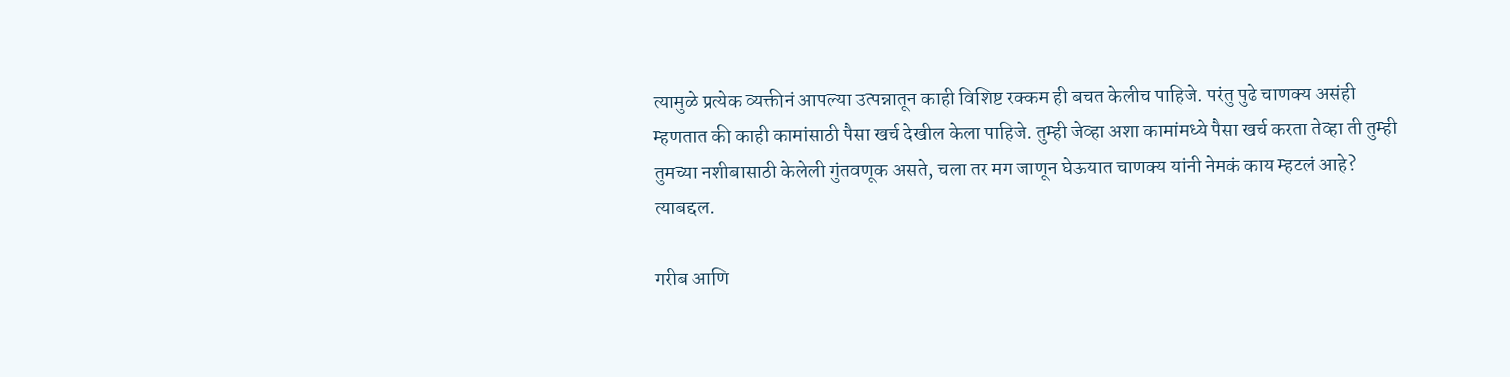त्यामुळे प्रत्येक व्यक्तीनं आपल्या उत्पन्नातून काही विशिष्ट रक्कम ही बचत केलीच पाहिजे. परंतु पुढे चाणक्य असंही म्हणतात की काही कामांसाठी पैसा खर्च देखील केला पाहिजे. तुम्ही जेव्हा अशा कामांमध्ये पैसा खर्च करता तेव्हा ती तुम्ही तुमच्या नशीबासाठी केलेली गुंतवणूक असते, चला तर मग जाणून घेऊयात चाणक्य यांनी नेमकं काय म्हटलं आहे? त्याबद्दल.

गरीब आणि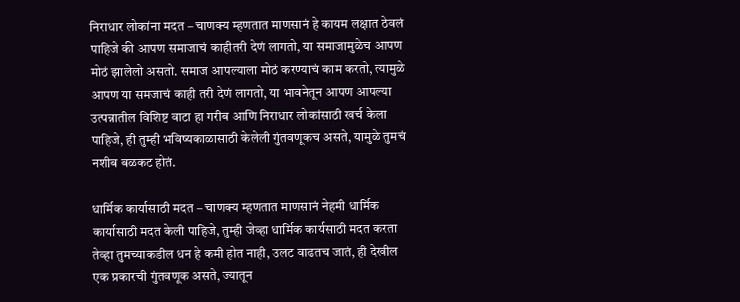निराधार लोकांना मदत – चाणक्य म्हणतात माणसानं हे कायम लक्षात ठेवलं पाहिजे की आपण समाजाचं काहीतरी देणं लागतो, या समाजामुळेच आपण मोठं झालेलो असतो. समाज आपल्याला मोठं करण्याचं काम करतो, त्यामुळे आपण या समजाचं काही तरी देणं लागतो, या भावनेतून आपण आपल्या उत्पन्नातील विशिष्ट वाटा हा गरीब आणि निराधार लोकांसाठी खर्च केला पाहिजे, ही तुम्ही भविष्यकाळासाठी केलेली गुंतवणूकच असते, यामुळे तुमचं नशीब बळकट होतं.

धार्मिक कार्यासाठी मदत – चाणक्य म्हणतात माणसानं नेहमी धार्मिक कार्यासाठी मदत केली पाहिजे, तुम्ही जेव्हा धार्मिक कार्यसाठी मदत करता तेव्हा तुमच्याकडील धन हे कमी होत नाही, उलट वाढतच जातं, ही देखील एक प्रकारची गुंतवणूक असते, ज्यातून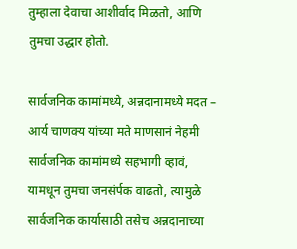तुम्हाला देवाचा आशीर्वाद मिळतो, आणि तुमचा उद्धार होतो.

सार्वजनिक कामांमध्ये, अन्नदानामध्ये मदत – आर्य चाणक्य यांच्या मते माणसानं नेहमी सार्वजनिक कामांमध्ये सहभागी व्हावं, यामधून तुमचा जनसंर्पक वाढतो, त्यामुळे सार्वजनिक कार्यासाठी तसेच अन्नदानाच्या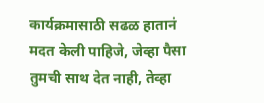कार्यक्रमासाठी सढळ हातानं मदत केली पाहिजे, जेव्हा पैसा तुमची साथ देत नाही, तेव्हा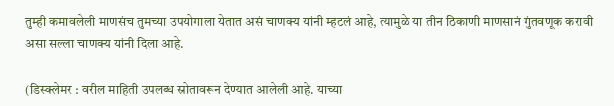तुम्ही कमावलेली माणसंच तुमच्या उपयोगाला येतात असं चाणक्य यांनी म्हटलं आहे, त्यामुळे या तीन ठिकाणी माणसानं गुंतवणूक करावी असा सल्ला चाणक्य यांनी दिला आहे.

(डिस्क्लेमर : वरील माहिती उपलब्ध स्रोतावरून देण्यात आलेली आहे. याच्या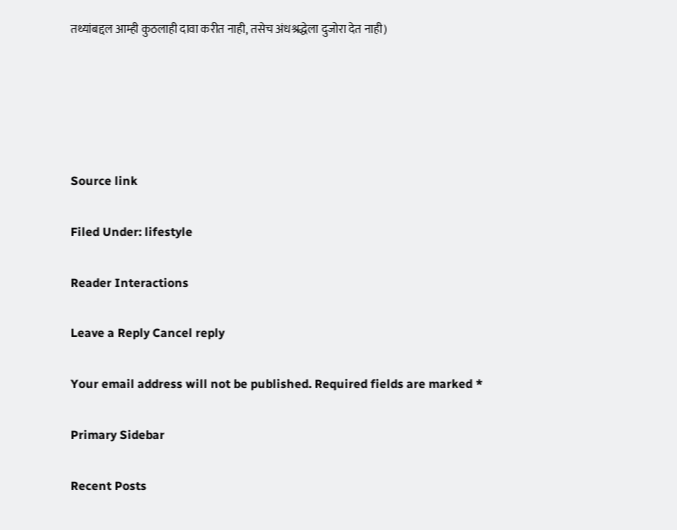तथ्यांबद्दल आम्ही कुठलाही दावा करीत नाही, तसेच अंधश्रद्धेला दुजोरा देत नाही)





Source link

Filed Under: lifestyle

Reader Interactions

Leave a Reply Cancel reply

Your email address will not be published. Required fields are marked *

Primary Sidebar

Recent Posts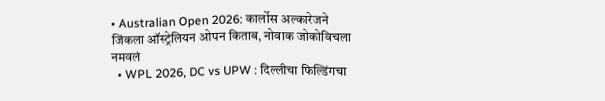• Australian Open 2026: कार्लोस अल्कारेजने जिंकला ऑस्ट्रेलियन ओपन किताब, नोवाक जोकोविचला नमवलं
  • WPL 2026, DC vs UPW : दिल्लीचा फिल्डिंगचा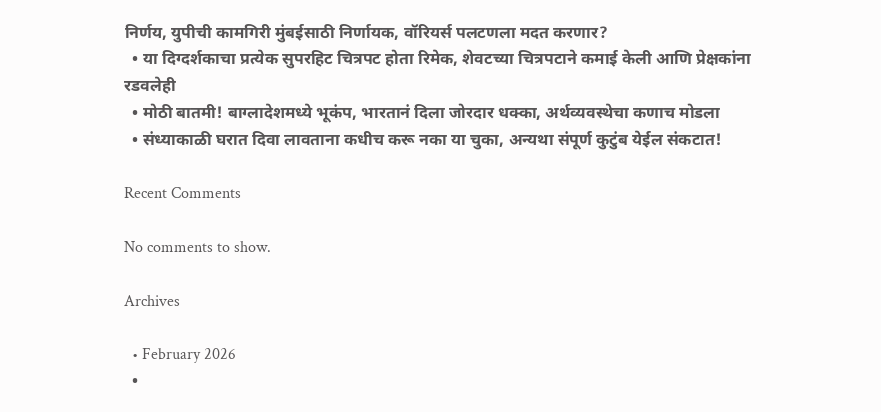निर्णय, युपीची कामगिरी मुंबईसाठी निर्णायक, वॉरियर्स पलटणला मदत करणार?
  • या दिग्दर्शकाचा प्रत्येक सुपरहिट चित्रपट होता रिमेक, शेवटच्या चित्रपटाने कमाई केली आणि प्रेक्षकांना रडवलेही
  • मोठी बातमी! बाग्लादेशमध्ये भूकंप, भारतानं दिला जोरदार धक्का, अर्थव्यवस्थेचा कणाच मोडला
  • संध्याकाळी घरात दिवा लावताना कधीच करू नका या चुका, अन्यथा संपूर्ण कुटुंब येईल संकटात!

Recent Comments

No comments to show.

Archives

  • February 2026
  •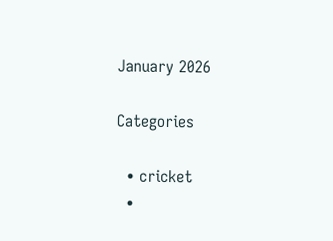January 2026

Categories

  • cricket
  •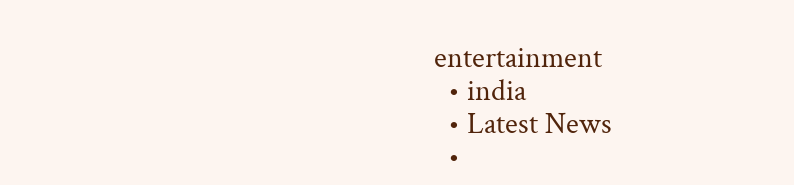entertainment
  • india
  • Latest News
  •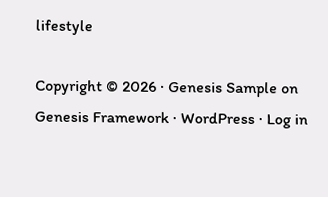lifestyle

Copyright © 2026 · Genesis Sample on Genesis Framework · WordPress · Log in